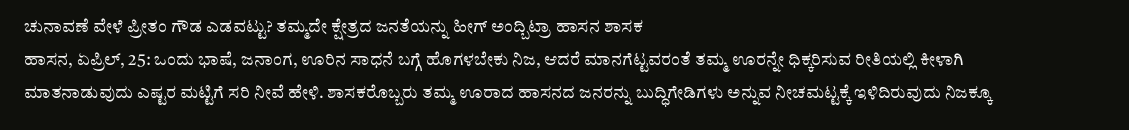ಚುನಾವಣೆ ವೇಳೆ ಪ್ರೀತಂ ಗೌಡ ಎಡವಟ್ಟು? ತಮ್ಮದೇ ಕ್ಷೇತ್ರದ ಜನತೆಯನ್ನು ಹೀಗ್ ಅಂದ್ಬಿಟ್ರಾ ಹಾಸನ ಶಾಸಕ
ಹಾಸನ, ಏಪ್ರಿಲ್, 25: ಒಂದು ಭಾಷೆ, ಜನಾಂಗ, ಊರಿನ ಸಾಧನೆ ಬಗ್ಗೆ ಹೊಗಳಬೇಕು ನಿಜ, ಆದರೆ ಮಾನಗೆಟ್ಟವರಂತೆ ತಮ್ಮ ಊರನ್ನೇ ಧಿಕ್ಕರಿಸುವ ರೀತಿಯಲ್ಲಿ ಕೀಳಾಗಿ ಮಾತನಾಡುವುದು ಎಷ್ಟರ ಮಟ್ಟಿಗೆ ಸರಿ ನೀವೆ ಹೇಳಿ. ಶಾಸಕರೊಬ್ಬರು ತಮ್ಮ ಊರಾದ ಹಾಸನದ ಜನರನ್ನು ಬುದ್ಧಿಗೇಡಿಗಳು ಅನ್ನುವ ನೀಚಮಟ್ಟಕ್ಕೆ ಇಳಿದಿರುವುದು ನಿಜಕ್ಕೂ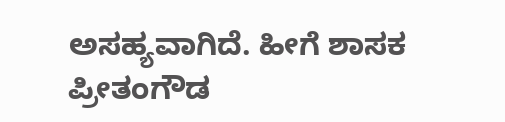ಅಸಹ್ಯವಾಗಿದೆ. ಹೀಗೆ ಶಾಸಕ ಪ್ರೀತಂಗೌಡ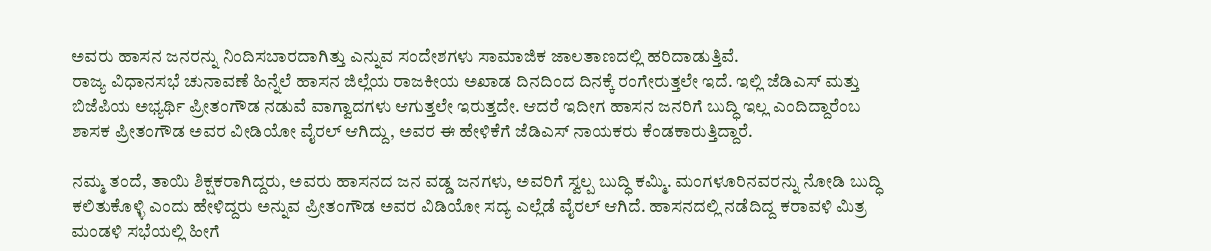ಅವರು ಹಾಸನ ಜನರನ್ನು ನಿಂದಿಸಬಾರದಾಗಿತ್ತು ಎನ್ನುವ ಸಂದೇಶಗಳು ಸಾಮಾಜಿಕ ಜಾಲತಾಣದಲ್ಲಿ ಹರಿದಾಡುತ್ತಿವೆ.
ರಾಜ್ಯ ವಿಧಾನಸಭೆ ಚುನಾವಣೆ ಹಿನ್ನೆಲೆ ಹಾಸನ ಜಿಲ್ಲೆಯ ರಾಜಕೀಯ ಅಖಾಡ ದಿನದಿಂದ ದಿನಕ್ಕೆ ರಂಗೇರುತ್ತಲೇ ಇದೆ. ಇಲ್ಲಿ ಜೆಡಿಎಸ್ ಮತ್ತು ಬಿಜೆಪಿಯ ಅಭ್ಯರ್ಥಿ ಪ್ರೀತಂಗೌಡ ನಡುವೆ ವಾಗ್ವಾದಗಳು ಆಗುತ್ತಲೇ ಇರುತ್ತದೇ. ಆದರೆ ಇದೀಗ ಹಾಸನ ಜನರಿಗೆ ಬುದ್ಧಿ ಇಲ್ಲ ಎಂದಿದ್ದಾರೆಂಬ ಶಾಸಕ ಪ್ರೀತಂಗೌಡ ಅವರ ವೀಡಿಯೋ ವೈರಲ್ ಆಗಿದ್ದು, ಅವರ ಈ ಹೇಳಿಕೆಗೆ ಜೆಡಿಎಸ್ ನಾಯಕರು ಕೆಂಡಕಾರುತ್ತಿದ್ದಾರೆ.

ನಮ್ಮ ತಂದೆ, ತಾಯಿ ಶಿಕ್ಷಕರಾಗಿದ್ದರು, ಅವರು ಹಾಸನದ ಜನ ವಡ್ಡ ಜನಗಳು, ಅವರಿಗೆ ಸ್ವಲ್ಪ ಬುದ್ಧಿ ಕಮ್ಮಿ. ಮಂಗಳೂರಿನವರನ್ನು ನೋಡಿ ಬುದ್ಧಿ ಕಲಿತುಕೊಳ್ಳಿ ಎಂದು ಹೇಳಿದ್ದರು ಅನ್ನುವ ಪ್ರೀತಂಗೌಡ ಅವರ ವಿಡಿಯೋ ಸದ್ಯ ಎಲ್ಲೆಡೆ ವೈರಲ್ ಆಗಿದೆ. ಹಾಸನದಲ್ಲಿ ನಡೆದಿದ್ದ ಕರಾವಳಿ ಮಿತ್ರ ಮಂಡಳಿ ಸಭೆಯಲ್ಲಿ ಹೀಗೆ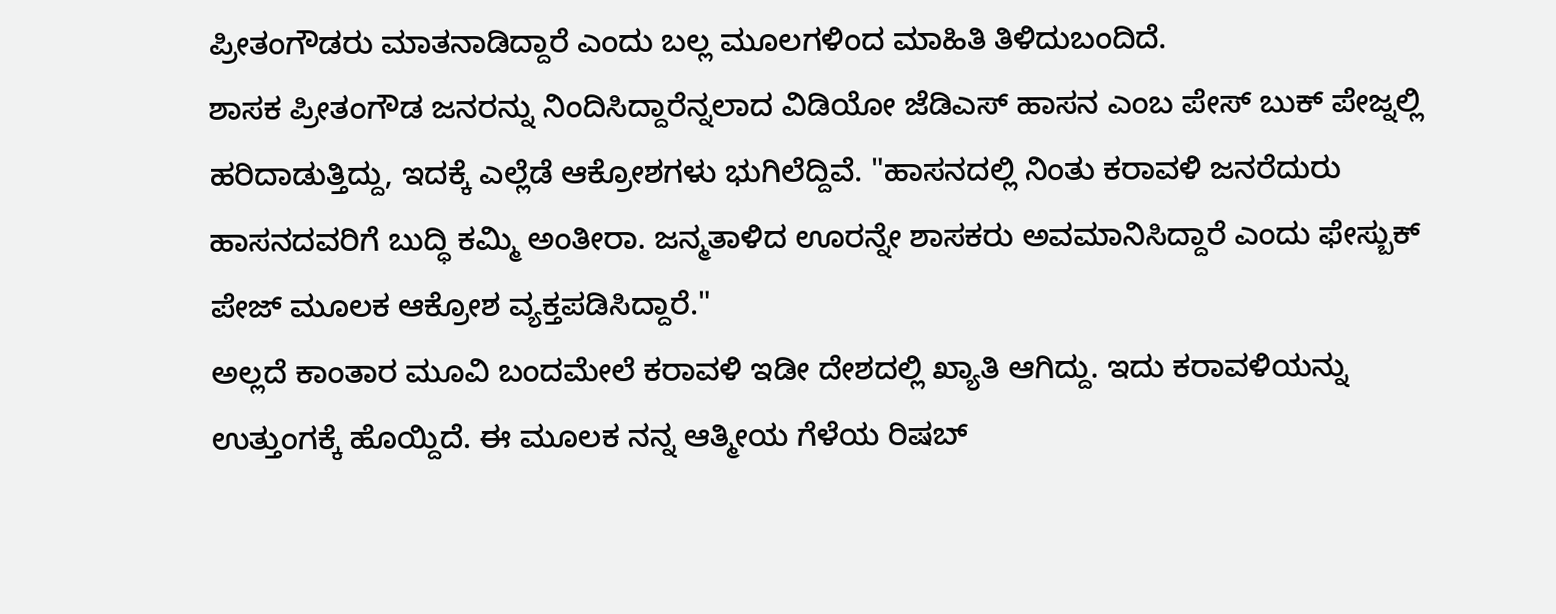ಪ್ರೀತಂಗೌಡರು ಮಾತನಾಡಿದ್ದಾರೆ ಎಂದು ಬಲ್ಲ ಮೂಲಗಳಿಂದ ಮಾಹಿತಿ ತಿಳಿದುಬಂದಿದೆ.
ಶಾಸಕ ಪ್ರೀತಂಗೌಡ ಜನರನ್ನು ನಿಂದಿಸಿದ್ದಾರೆನ್ನಲಾದ ವಿಡಿಯೋ ಜೆಡಿಎಸ್ ಹಾಸನ ಎಂಬ ಪೇಸ್ ಬುಕ್ ಪೇಜ್ನಲ್ಲಿ ಹರಿದಾಡುತ್ತಿದ್ದು, ಇದಕ್ಕೆ ಎಲ್ಲೆಡೆ ಆಕ್ರೋಶಗಳು ಭುಗಿಲೆದ್ದಿವೆ. "ಹಾಸನದಲ್ಲಿ ನಿಂತು ಕರಾವಳಿ ಜನರೆದುರು ಹಾಸನದವರಿಗೆ ಬುದ್ಧಿ ಕಮ್ಮಿ ಅಂತೀರಾ. ಜನ್ಮತಾಳಿದ ಊರನ್ನೇ ಶಾಸಕರು ಅವಮಾನಿಸಿದ್ದಾರೆ ಎಂದು ಫೇಸ್ಬುಕ್ ಪೇಜ್ ಮೂಲಕ ಆಕ್ರೋಶ ವ್ಯಕ್ತಪಡಿಸಿದ್ದಾರೆ."
ಅಲ್ಲದೆ ಕಾಂತಾರ ಮೂವಿ ಬಂದಮೇಲೆ ಕರಾವಳಿ ಇಡೀ ದೇಶದಲ್ಲಿ ಖ್ಯಾತಿ ಆಗಿದ್ದು. ಇದು ಕರಾವಳಿಯನ್ನು ಉತ್ತುಂಗಕ್ಕೆ ಹೊಯ್ದಿದೆ. ಈ ಮೂಲಕ ನನ್ನ ಆತ್ಮೀಯ ಗೆಳೆಯ ರಿಷಬ್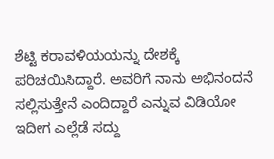ಶೆಟ್ಟಿ ಕರಾವಳಿಯಯನ್ನು ದೇಶಕ್ಕೆ ಪರಿಚಯಿಸಿದ್ದಾರೆ. ಅವರಿಗೆ ನಾನು ಅಭಿನಂದನೆ ಸಲ್ಲಿಸುತ್ತೇನೆ ಎಂದಿದ್ದಾರೆ ಎನ್ನುವ ವಿಡಿಯೋ ಇದೀಗ ಎಲ್ಲೆಡೆ ಸದ್ದು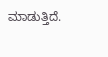ಮಾಡುತ್ತಿದೆ.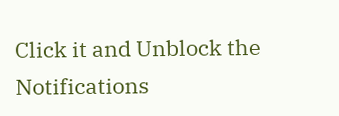Click it and Unblock the Notifications